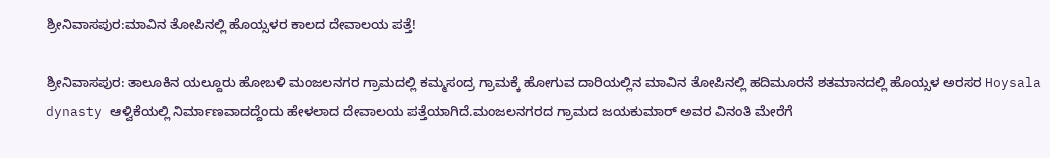ಶ್ರೀನಿವಾಸಪುರ:ಮಾವಿನ ತೋಪಿನಲ್ಲಿ ಹೊಯ್ಸಳರ ಕಾಲದ ದೇವಾಲಯ ಪತ್ತೆ!

ಶ್ರೀನಿವಾಸಪುರ: ತಾಲೂಕಿನ ಯಲ್ದೂರು ಹೋಬಳಿ ಮಂಜಲನಗರ ಗ್ರಾಮದಲ್ಲಿ ಕಮ್ಮಸಂದ್ರ ಗ್ರಾಮಕ್ಕೆ ಹೋಗುವ ದಾರಿಯಲ್ಲಿನ ಮಾವಿನ ತೋಪಿನಲ್ಲಿ ಹದಿಮೂರನೆ ಶತಮಾನದಲ್ಲಿ ಹೊಯ್ಸಳ ಅರಸರ Hoysala dynasty ಆಳ್ವಿಕೆಯಲ್ಲಿ ನಿರ್ಮಾಣವಾದದ್ದೆಂದು ಹೇಳಲಾದ ದೇವಾಲಯ ಪತ್ತೆಯಾಗಿದೆ.ಮಂಜಲನಗರದ ಗ್ರಾಮದ ಜಯಕುಮಾರ್ ಅವರ ವಿನಂತಿ ಮೇರೆಗೆ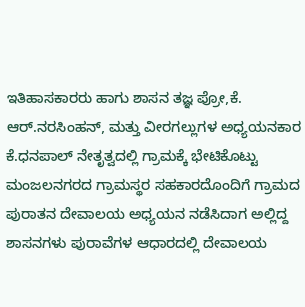ಇತಿಹಾಸಕಾರರು ಹಾಗು ಶಾಸನ ತಜ್ಞ ಪ್ರೋ,ಕೆ. ಆರ್.ನರಸಿಂಹನ್, ಮತ್ತು ವೀರಗಲ್ಲುಗಳ ಅಧ್ಯಯನಕಾರ ಕೆ.ಧನಪಾಲ್ ನೇತೃತ್ವದಲ್ಲಿ ಗ್ರಾಮಕ್ಕೆ ಭೇಟಿಕೊಟ್ಟು ಮಂಜಲನಗರದ ಗ್ರಾಮಸ್ಥರ ಸಹಕಾರದೊಂದಿಗೆ ಗ್ರಾಮದ ಪುರಾತನ ದೇವಾಲಯ ಅಧ್ಯಯನ ನಡೆಸಿದಾಗ ಅಲ್ಲಿದ್ದ ಶಾಸನಗಳು ಪುರಾವೆಗಳ ಆಧಾರದಲ್ಲಿ ದೇವಾಲಯ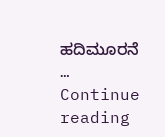ಹದಿಮೂರನೆ … Continue reading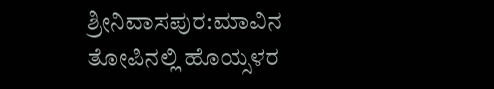ಶ್ರೀನಿವಾಸಪುರ:ಮಾವಿನ ತೋಪಿನಲ್ಲಿ ಹೊಯ್ಸಳರ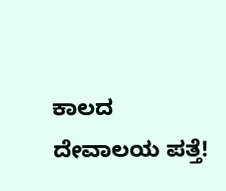ಕಾಲದ ದೇವಾಲಯ ಪತ್ತೆ!